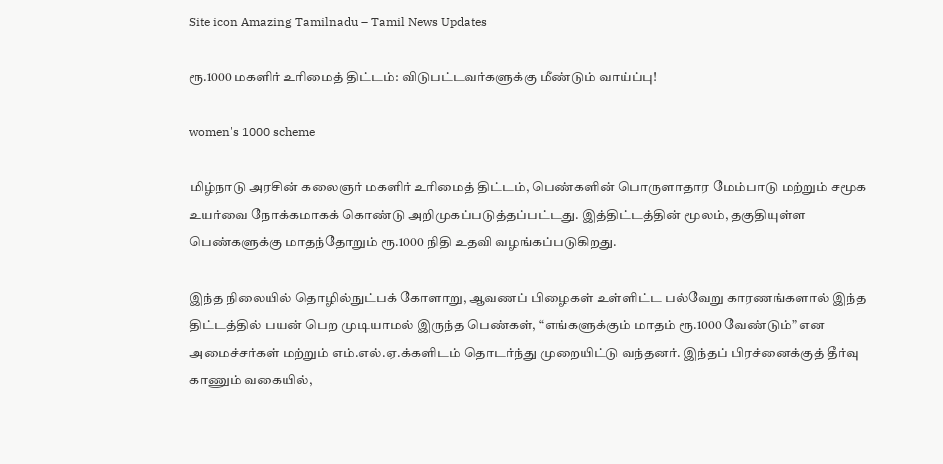Site icon Amazing Tamilnadu – Tamil News Updates

ரூ.1000 மகளிர் உரிமைத் திட்டம்: விடுபட்டவர்களுக்கு மீண்டும் வாய்ப்பு!

women's 1000 scheme

மிழ்நாடு அரசின் கலைஞர் மகளிர் உரிமைத் திட்டம், பெண்களின் பொருளாதார மேம்பாடு மற்றும் சமூக உயர்வை நோக்கமாகக் கொண்டு அறிமுகப்படுத்தப்பட்டது. இத்திட்டத்தின் மூலம், தகுதியுள்ள பெண்களுக்கு மாதந்தோறும் ரூ.1000 நிதி உதவி வழங்கப்படுகிறது.

இந்த நிலையில் தொழில்நுட்பக் கோளாறு, ஆவணப் பிழைகள் உள்ளிட்ட பல்வேறு காரணங்களால் இந்த திட்டத்தில் பயன் பெற முடியாமல் இருந்த பெண்கள், “எங்களுக்கும் மாதம் ரூ.1000 வேண்டும்” என அமைச்சர்கள் மற்றும் எம்.எல்.ஏ.க்களிடம் தொடர்ந்து முறையிட்டு வந்தனர். இந்தப் பிரச்னைக்குத் தீர்வு காணும் வகையில்,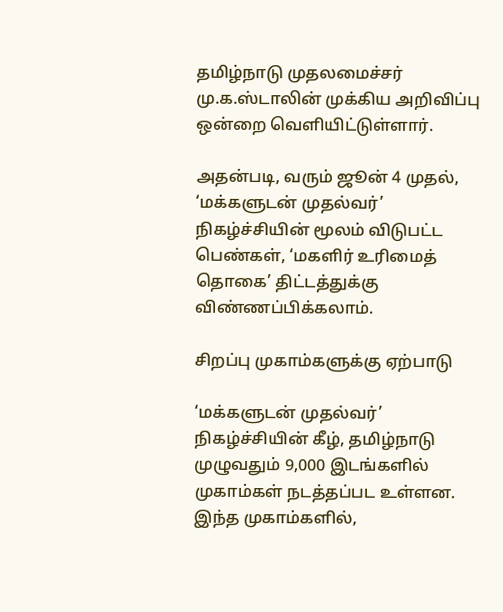தமிழ்நாடு முதலமைச்சர் மு.க.ஸ்டாலின் முக்கிய அறிவிப்பு ஒன்றை வெளியிட்டுள்ளார்.

அதன்படி, வரும் ஜூன் 4 முதல், ‘மக்களுடன் முதல்வர்’ நிகழ்ச்சியின் மூலம் விடுபட்ட பெண்கள், ‘மகளிர் உரிமைத் தொகை’ திட்டத்துக்கு விண்ணப்பிக்கலாம்.

சிறப்பு முகாம்களுக்கு ஏற்பாடு

‘மக்களுடன் முதல்வர்’ நிகழ்ச்சியின் கீழ், தமிழ்நாடு முழுவதும் 9,000 இடங்களில் முகாம்கள் நடத்தப்பட உள்ளன. இந்த முகாம்களில்,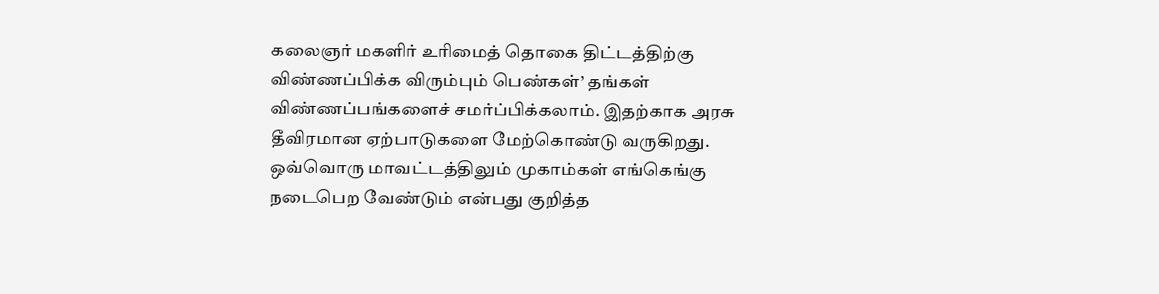கலைஞர் மகளிர் உரிமைத் தொகை திட்டத்திற்கு விண்ணப்பிக்க விரும்பும் பெண்கள்’ தங்கள் விண்ணப்பங்களைச் சமர்ப்பிக்கலாம். இதற்காக அரசு தீவிரமான ஏற்பாடுகளை மேற்கொண்டு வருகிறது. ஒவ்வொரு மாவட்டத்திலும் முகாம்கள் எங்கெங்கு நடைபெற வேண்டும் என்பது குறித்த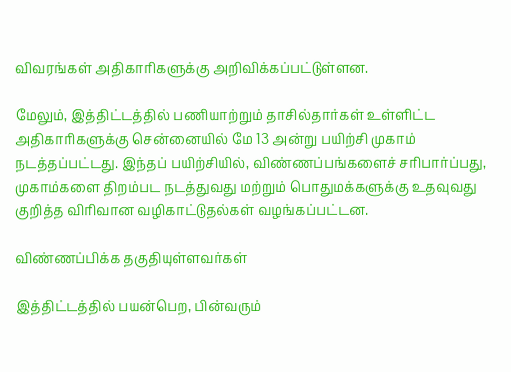விவரங்கள் அதிகாரிகளுக்கு அறிவிக்கப்பட்டுள்ளன.

மேலும், இத்திட்டத்தில் பணியாற்றும் தாசில்தார்கள் உள்ளிட்ட அதிகாரிகளுக்கு சென்னையில் மே 13 அன்று பயிற்சி முகாம் நடத்தப்பட்டது. இந்தப் பயிற்சியில், விண்ணப்பங்களைச் சரிபார்ப்பது, முகாம்களை திறம்பட நடத்துவது மற்றும் பொதுமக்களுக்கு உதவுவது குறித்த விரிவான வழிகாட்டுதல்கள் வழங்கப்பட்டன.

விண்ணப்பிக்க தகுதியுள்ளவர்கள்

இத்திட்டத்தில் பயன்பெற, பின்வரும்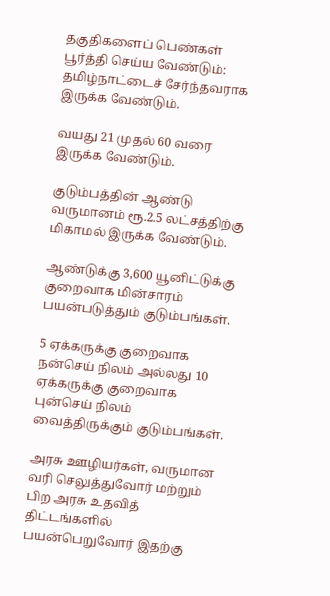தகுதிகளைப் பெண்கள் பூர்த்தி செய்ய வேண்டும்:
தமிழ்நாட்டைச் சேர்ந்தவராக இருக்க வேண்டும்.

வயது 21 முதல் 60 வரை இருக்க வேண்டும்.

குடும்பத்தின் ஆண்டு வருமானம் ரூ.2.5 லட்சத்திற்கு மிகாமல் இருக்க வேண்டும்.

ஆண்டுக்கு 3,600 யூனிட்டுக்கு குறைவாக மின்சாரம் பயன்படுத்தும் குடும்பங்கள்.

5 ஏக்கருக்கு குறைவாக நன்செய் நிலம் அல்லது 10 ஏக்கருக்கு குறைவாக புன்செய் நிலம் வைத்திருக்கும் குடும்பங்கள்.

அரசு ஊழியர்கள், வருமான வரி செலுத்துவோர் மற்றும் பிற அரசு உதவித் திட்டங்களில் பயன்பெறுவோர் இதற்கு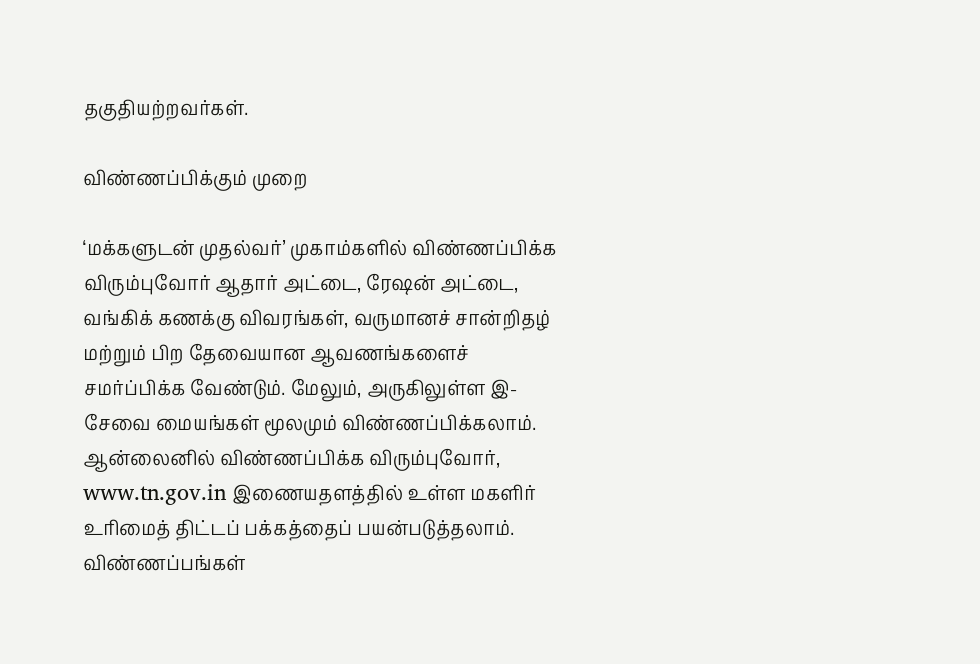தகுதியற்றவர்கள்.

விண்ணப்பிக்கும் முறை

‘மக்களுடன் முதல்வர்’ முகாம்களில் விண்ணப்பிக்க விரும்புவோர் ஆதார் அட்டை, ரேஷன் அட்டை, வங்கிக் கணக்கு விவரங்கள், வருமானச் சான்றிதழ் மற்றும் பிற தேவையான ஆவணங்களைச் சமர்ப்பிக்க வேண்டும். மேலும், அருகிலுள்ள இ-சேவை மையங்கள் மூலமும் விண்ணப்பிக்கலாம். ஆன்லைனில் விண்ணப்பிக்க விரும்புவோர், www.tn.gov.in இணையதளத்தில் உள்ள மகளிர் உரிமைத் திட்டப் பக்கத்தைப் பயன்படுத்தலாம். விண்ணப்பங்கள்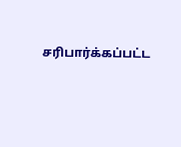சரிபார்க்கப்பட்ட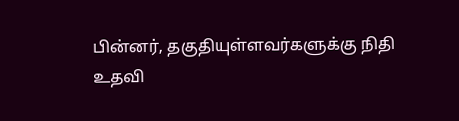பின்னர், தகுதியுள்ளவர்களுக்கு நிதி உதவி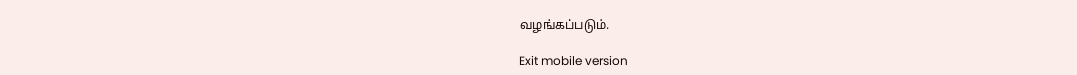வழங்கப்படும்.

Exit mobile version